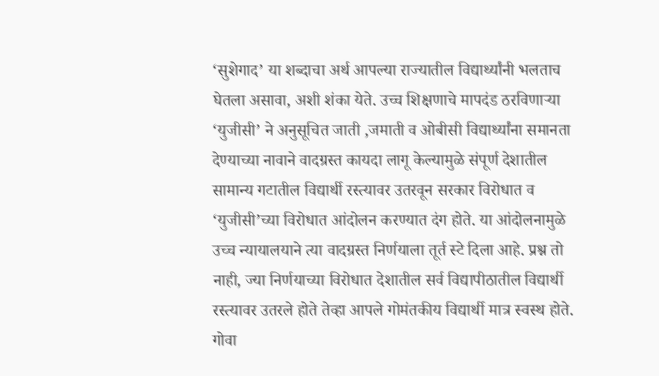‘सुशेगाद’ या शब्दाचा अर्थ आपल्या राज्यातील विद्यार्थ्यांनी भलताच घेतला असावा, अशी शंका येते. उच्च शिक्षणाचे मापदंड ठरविणाऱ्या ‘युजीसी’ ने अनुसूचित जाती ,जमाती व ओबीसी विद्यार्थ्यांना समानता देण्याच्या नावाने वादग्रस्त कायदा लागू केल्यामुळे संपूर्ण देशातील सामान्य गटातील विद्यार्थी रस्त्यावर उतरवून सरकार विरोधात व ‘युजीसी’च्या विरोधात आंदोलन करण्यात दंग होते. या आंदोलनामुळे उच्च न्यायालयाने त्या वादग्रस्त निर्णयाला तूर्त स्टे दिला आहे. प्रश्न तो नाही, ज्या निर्णयाच्या विरोधात देशातील सर्व विद्यापीठातील विद्यार्थी रस्त्यावर उतरले होते तेव्हा आपले गोमंतकीय विद्यार्थी मात्र स्वस्थ होते. गोवा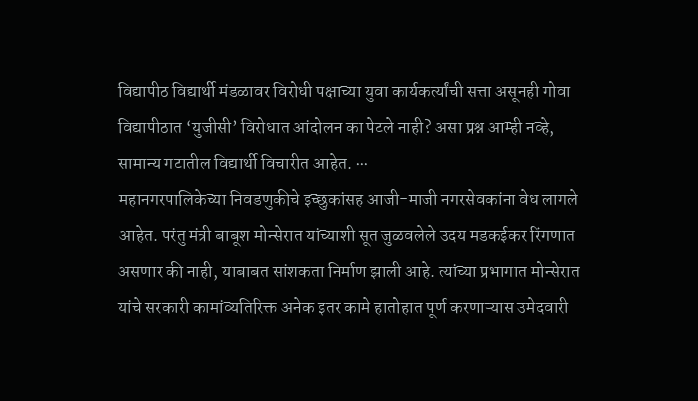विद्यापीठ विद्यार्थी मंडळावर विरोधी पक्षाच्या युवा कार्यकर्त्यांची सत्ता असूनही गोवा विद्यापीठात ‘युजीसी’ विरोधात आंदोलन का पेटले नाही? असा प्रश्न आम्ही नव्हे, सामान्य गटातील विद्यार्थी विचारीत आहेत. ∙∙∙
महानगरपालिकेच्या निवडणुकीचे इच्छुकांसह आजी-माजी नगरसेवकांना वेध लागले आहेत. परंतु मंत्री बाबूश मोन्सेरात यांच्याशी सूत जुळवलेले उदय मडकईकर रिंगणात असणार की नाही, याबाबत सांशकता निर्माण झाली आहे. त्यांच्या प्रभागात मोन्सेरात यांचे सरकारी कामांव्यतिरिक्त अनेक इतर कामे हातोहात पूर्ण करणाऱ्यास उमेदवारी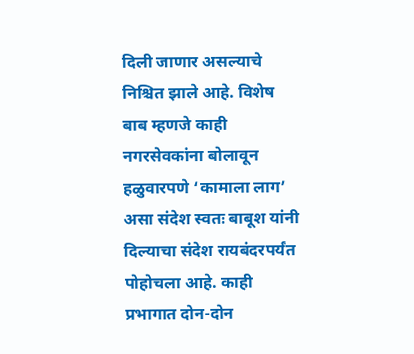दिली जाणार असल्याचे निश्चित झाले आहे. विशेष बाब म्हणजे काही नगरसेवकांना बोलावून हळुवारपणे ‘कामाला लाग’ असा संदेश स्वतः बाबूश यांनी दिल्याचा संदेश रायबंदरपर्यंत पोहोचला आहे. काही प्रभागात दोन-दोन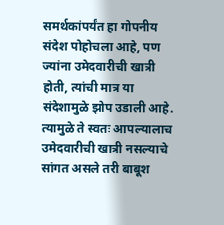समर्थकांपर्यंत हा गोपनीय संदेश पोहोचला आहे, पण ज्यांना उमेदवारीची खात्री होती, त्यांची मात्र या संदेशामुळे झोप उडाली आहे. त्यामुळे ते स्वतः आपल्यालाच उमेदवारीची खात्री नसल्याचे सांगत असले तरी बाबूश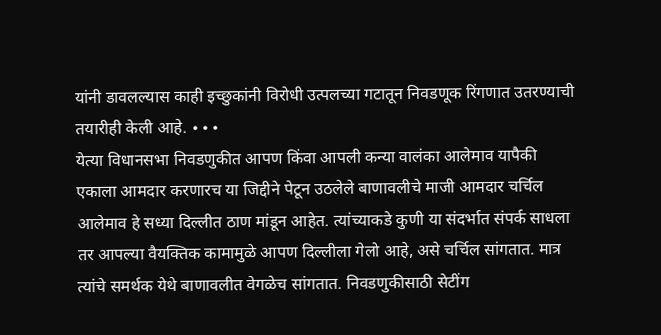यांनी डावलल्यास काही इच्छुकांनी विरोधी उत्पलच्या गटातून निवडणूक रिंगणात उतरण्याची तयारीही केली आहे. ∙∙∙
येत्या विधानसभा निवडणुकीत आपण किंवा आपली कन्या वालंका आलेमाव यापैकी एकाला आमदार करणारच या जिद्दीने पेटून उठलेले बाणावलीचे माजी आमदार चर्चिल आलेमाव हे सध्या दिल्लीत ठाण मांडून आहेत. त्यांच्याकडे कुणी या संदर्भात संपर्क साधला तर आपल्या वैयक्तिक कामामुळे आपण दिल्लीला गेलो आहे, असे चर्चिल सांगतात. मात्र त्यांचे समर्थक येथे बाणावलीत वेगळेच सांगतात. निवडणुकीसाठी सेटींग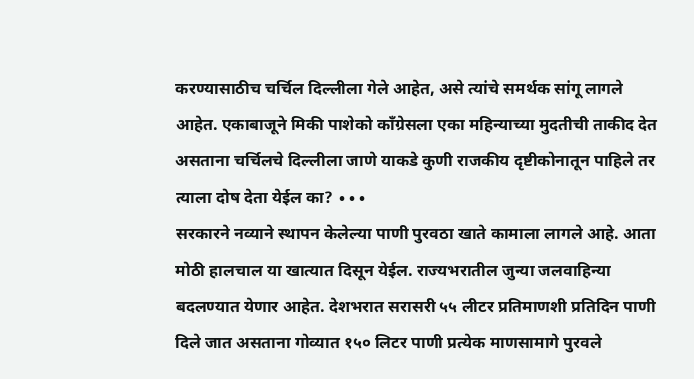करण्यासाठीच चर्चिल दिल्लीला गेले आहेत, असे त्यांचे समर्थक सांगू लागले आहेत. एकाबाजूने मिकी पाशेको काँग्रेसला एका महिन्याच्या मुदतीची ताकीद देत असताना चर्चिलचे दिल्लीला जाणे याकडे कुणी राजकीय दृष्टीकोनातून पाहिले तर त्याला दोष देता येईल का? ∙∙∙
सरकारने नव्याने स्थापन केलेल्या पाणी पुरवठा खाते कामाला लागले आहे. आता मोठी हालचाल या खात्यात दिसून येईल. राज्यभरातील जुन्या जलवाहिन्या बदलण्यात येणार आहेत. देशभरात सरासरी ५५ लीटर प्रतिमाणशी प्रतिदिन पाणी दिले जात असताना गोव्यात १५० लिटर पाणी प्रत्येक माणसामागे पुरवले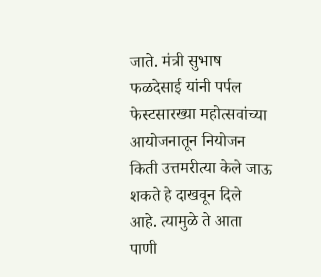जाते. मंत्री सुभाष फळदेसाई यांनी पर्पल फेस्टसारख्या महोत्सवांच्या आयोजनातून नियोजन किती उत्तमरीत्या केले जाऊ शकते हे दाखवून दिले आहे. त्यामुळे ते आता पाणी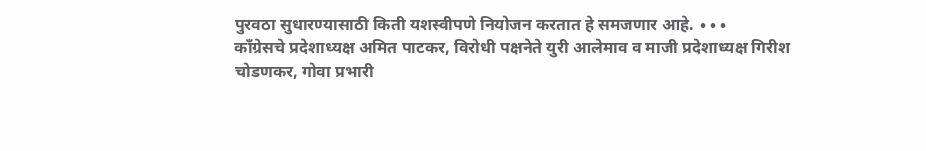पुरवठा सुधारण्यासाठी किती यशस्वीपणे नियोजन करतात हे समजणार आहे. ∙∙∙
कॉंग्रेसचे प्रदेशाध्यक्ष अमित पाटकर, विरोधी पक्षनेते युरी आलेमाव व माजी प्रदेशाध्यक्ष गिरीश चोडणकर, गोवा प्रभारी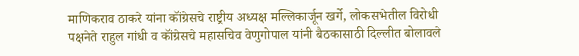माणिकराव ठाकरे यांना कॉंग्रेसचे राष्ट्रीय अध्यक्ष मल्लिकार्जून खर्गे, लोकसभेतील विरोधी पक्षनेते राहुल गांधी व कॉंग्रेसचे महासचिव वेणुगोपाल यांनी बैठकासाठी दिल्लीत बोलावले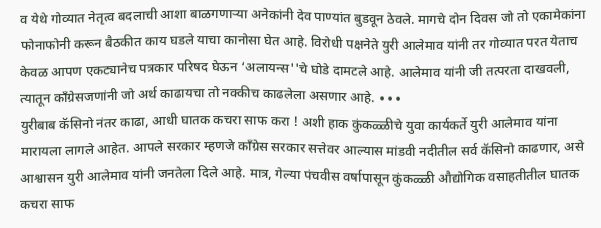व येथे गोव्यात नेतृत्व बदलाची आशा बाळगणाऱ्या अनेकांनी देव पाण्यांत बुडवून ठेवले. मागचे दोन दिवस जो तो एकामेकांना फोनाफोनी करून बैठकीत काय घडले याचा कानोसा घेत आहे. विरोधी पक्षनेते युरी आलेमाव यांनी तर गोव्यात परत येताच केवळ आपण एकट्यानेच पत्रकार परिषद घेऊन ‘अलायन्स''चे घोडे दामटले आहे. आलेमाव यांनी जी तत्परता दाखवली, त्यातून काँग्रेसजणांनी जो अर्थ काढायचा तो नक्कीच काढलेला असणार आहे. ∙∙∙
युरीबाब कॅसिनो नंतर काढा, आधी घातक कचरा साफ करा ! अशी हाक कुंकळ्ळीचे युवा कार्यकर्ते युरी आलेमाव यांना मारायला लागले आहेत. आपले सरकार म्हणजे काँग्रेस सरकार सत्तेवर आल्यास मांडवी नदीतील सर्व कॅसिनो काढणार, असे आश्वासन युरी आलेमाव यांनी जनतेला दिले आहे. मात्र, गेल्या पंचवीस वर्षापासून कुंकळ्ळी औद्योगिक वसाहतीतील घातक कचरा साफ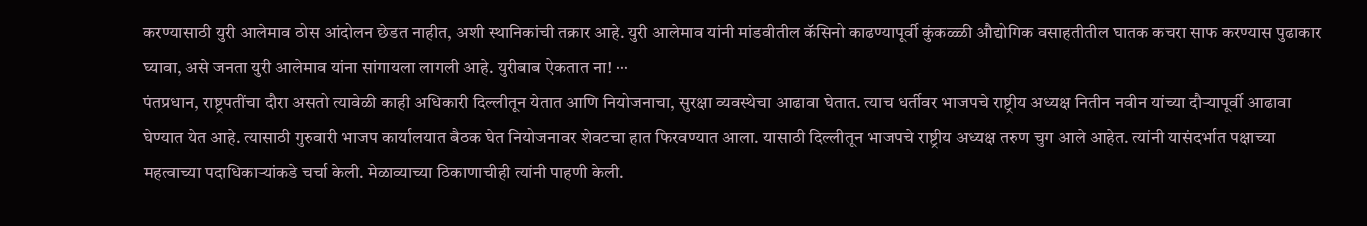करण्यासाठी युरी आलेमाव ठोस आंदोलन छेडत नाहीत, अशी स्थानिकांची तक्रार आहे. युरी आलेमाव यांनी मांडवीतील कॅसिनो काढण्यापूर्वी कुंकळ्ळी औद्योगिक वसाहतीतील घातक कचरा साफ करण्यास पुढाकार घ्यावा, असे जनता युरी आलेमाव यांना सांगायला लागली आहे. युरीबाब ऐकतात ना! ∙∙∙
पंतप्रधान, राष्ट्रपतींचा दौरा असतो त्यावेळी काही अधिकारी दिल्लीतून येतात आणि नियोजनाचा, सुरक्षा व्यवस्थेचा आढावा घेतात. त्याच धर्तीवर भाजपचे राष्ट्रीय अध्यक्ष नितीन नवीन यांच्या दौऱ्यापूर्वी आढावा घेण्यात येत आहे. त्यासाठी गुरुवारी भाजप कार्यालयात बैठक घेत नियोजनावर शेवटचा हात फिरवण्यात आला. यासाठी दिल्लीतून भाजपचे राष्ट्रीय अध्यक्ष तरुण चुग आले आहेत. त्यांनी यासंदर्भात पक्षाच्या महत्वाच्या पदाधिकाऱ्यांकडे चर्चा केली. मेळाव्याच्या ठिकाणाचीही त्यांनी पाहणी केली.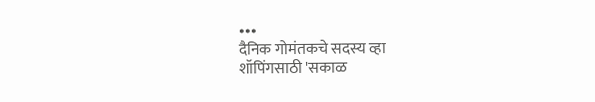∙∙∙
दैनिक गोमंतकचे सदस्य व्हा
शॉपिंगसाठी 'सकाळ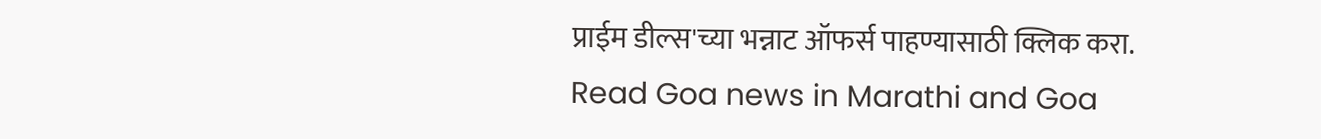प्राईम डील्स'च्या भन्नाट ऑफर्स पाहण्यासाठी क्लिक करा.
Read Goa news in Marathi and Goa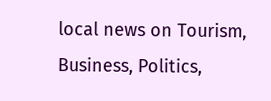local news on Tourism, Business, Politics,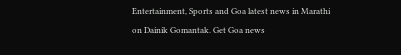Entertainment, Sports and Goa latest news in Marathi on Dainik Gomantak. Get Goa news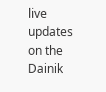live updates on the Dainik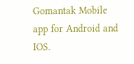Gomantak Mobile app for Android and IOS.